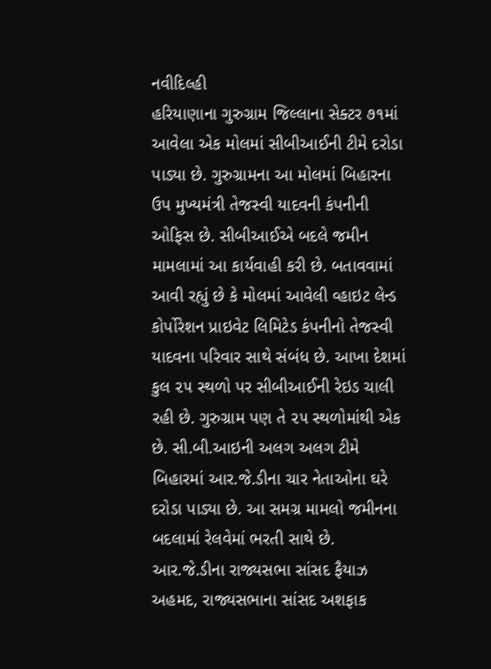નવીદિલ્હી
હરિયાણાના ગુરુગ્રામ જિલ્લાના સેક્ટર ૭૧માં આવેલા એક મોલમાં સીબીઆઈની ટીમે દરોડા પાડ્યા છે. ગુરુગ્રામના આ મોલમાં બિહારના ઉપ મુખ્યમંત્રી તેજસ્વી યાદવની કંપનીની ઓફિસ છે. સીબીઆઈએ બદલે જમીન મામલામાં આ કાર્યવાહી કરી છે. બતાવવામાં આવી રહ્યું છે કે મોલમાં આવેલી વ્હાઇટ લેન્ડ કોર્પોરેશન પ્રાઇવેટ લિમિટેડ કંપનીનો તેજસ્વી યાદવના પરિવાર સાથે સંબંધ છે. આખા દેશમાં કુલ ૨૫ સ્થળો પર સીબીઆઈની રેઇડ ચાલી રહી છે. ગુરુગ્રામ પણ તે ૨૫ સ્થળોમાંથી એક છે. સી.બી.આઇની અલગ અલગ ટીમે બિહારમાં આર.જે.ડીના ચાર નેતાઓના ઘરે દરોડા પાડ્યા છે. આ સમગ્ર મામલો જમીનના બદલામાં રેલવેમાં ભરતી સાથે છે. આર.જે.ડીના રાજ્યસભા સાંસદ ફૈયાઝ અહમદ, રાજ્યસભાના સાંસદ અશફાક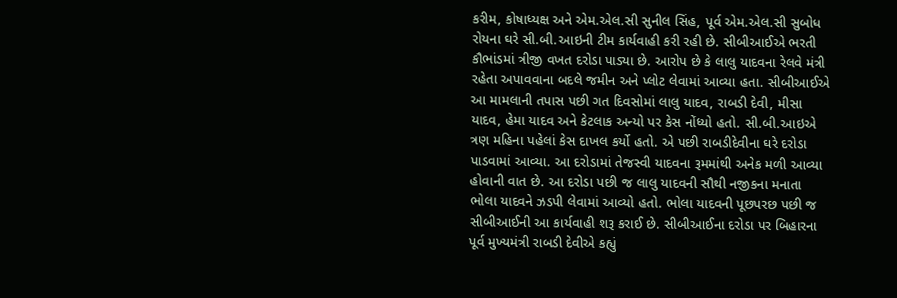કરીમ, કોષાધ્યક્ષ અને એમ.એલ.સી સુનીલ સિંહ, પૂર્વ એમ.એલ.સી સુબોધ રોયના ઘરે સી.બી.આઇની ટીમ કાર્યવાહી કરી રહી છે. સીબીઆઈએ ભરતી કૌભાંડમાં ત્રીજી વખત દરોડા પાડ્યા છે. આરોપ છે કે લાલુ યાદવના રેલવે મંત્રી રહેતા અપાવવાના બદલે જમીન અને પ્લોટ લેવામાં આવ્યા હતા. સીબીઆઈએ આ મામલાની તપાસ પછી ગત દિવસોમાં લાલુ યાદવ, રાબડી દેવી, મીસા યાદવ, હેમા યાદવ અને કેટલાક અન્યો પર કેસ નોંધ્યો હતો. સી.બી.આઇએ ત્રણ મહિના પહેલાં કેસ દાખલ કર્યો હતો. એ પછી રાબડીદેવીના ઘરે દરોડા પાડવામાં આવ્યા. આ દરોડામાં તેજસ્વી યાદવના રૂમમાંથી અનેક મળી આવ્યા હોવાની વાત છે. આ દરોડા પછી જ લાલુ યાદવની સૌથી નજીકના મનાતા ભોલા યાદવને ઝડપી લેવામાં આવ્યો હતો. ભોલા યાદવની પૂછપરછ પછી જ સીબીઆઈની આ કાર્યવાહી શરૂ કરાઈ છે. સીબીઆઈના દરોડા પર બિહારના પૂર્વ મુખ્યમંત્રી રાબડી દેવીએ કહ્યું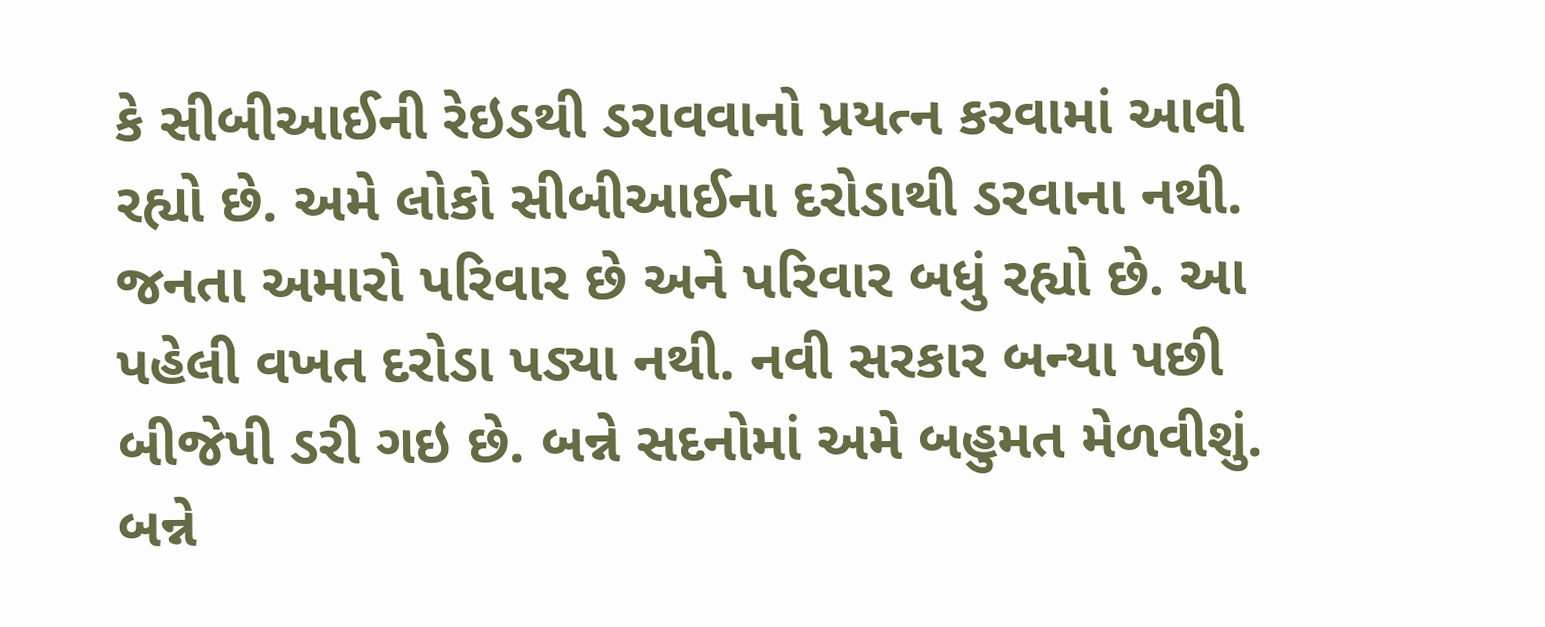કે સીબીઆઈની રેઇડથી ડરાવવાનો પ્રયત્ન કરવામાં આવી રહ્યો છે. અમે લોકો સીબીઆઈના દરોડાથી ડરવાના નથી. જનતા અમારો પરિવાર છે અને પરિવાર બધું રહ્યો છે. આ પહેલી વખત દરોડા પડ્યા નથી. નવી સરકાર બન્યા પછી બીજેપી ડરી ગઇ છે. બન્ને સદનોમાં અમે બહુમત મેળવીશું. બન્ને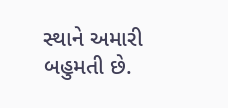સ્થાને અમારી બહુમતી છે.